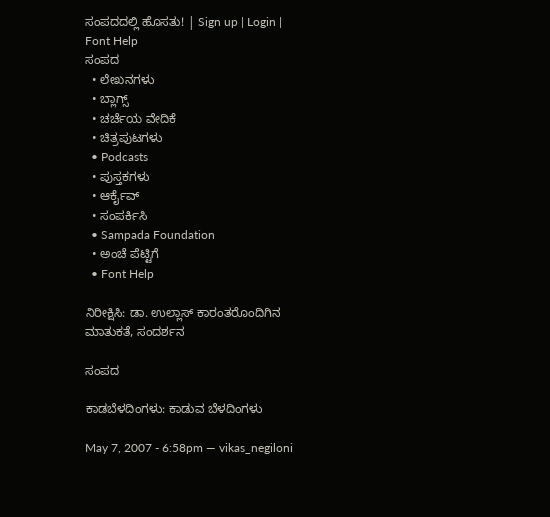ಸಂಪದದಲ್ಲಿ ಹೊಸತು! | Sign up | Login | Font Help
ಸಂಪದ
  • ಲೇಖನಗಳು
  • ಬ್ಲಾಗ್ಸ್
  • ಚರ್ಚೆಯ ವೇದಿಕೆ
  • ಚಿತ್ರಪುಟಗಳು
  • Podcasts
  • ಪುಸ್ತಕಗಳು
  • ಆರ್ಕೈವ್
  • ಸಂಪರ್ಕಿಸಿ
  • Sampada Foundation
  • ಅಂಚೆ ಪೆಟ್ಟಿಗೆ
  • Font Help

ನಿರೀಕ್ಷಿಸಿ: ಡಾ. ಉಲ್ಲಾಸ್ ಕಾರಂತರೊಂದಿಗಿನ ಮಾತುಕತೆ, ಸಂದರ್ಶನ

ಸಂಪದ

ಕಾಡಬೆಳದಿಂಗಳು: ಕಾಡುವ ಬೆಳದಿಂಗಳು

May 7, 2007 - 6:58pm — vikas_negiloni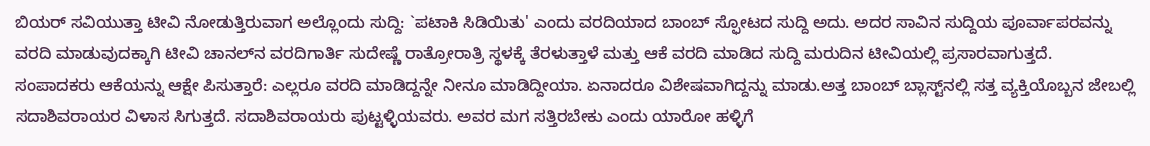ಬಿಯರ್‌ ಸವಿಯುತ್ತಾ ಟೀವಿ ನೋಡುತ್ತಿರುವಾಗ ಅಲ್ಲೊಂದು ಸುದ್ದಿ: `ಪಟಾಕಿ ಸಿಡಿಯಿತು' ಎಂದು ವರದಿಯಾದ ಬಾಂಬ್‌ ಸ್ಫೋಟದ ಸುದ್ದಿ ಅದು. ಅದರ ಸಾವಿನ ಸುದ್ದಿಯ ಪೂರ್ವಾಪರವನ್ನು ವರದಿ ಮಾಡುವುದಕ್ಕಾಗಿ ಟೀವಿ ಚಾನಲ್‌ನ ವರದಿಗಾರ್ತಿ ಸುದೇಷ್ಣೆ ರಾತ್ರೋರಾತ್ರಿ ಸ್ಥಳಕ್ಕೆ ತೆರಳುತ್ತಾಳೆ ಮತ್ತು ಆಕೆ ವರದಿ ಮಾಡಿದ ಸುದ್ದಿ ಮರುದಿನ ಟೀವಿಯಲ್ಲಿ ಪ್ರಸಾರವಾಗುತ್ತದೆ. ಸಂಪಾದಕರು ಆಕೆಯನ್ನು ಆಕ್ಷೇ ಪಿಸುತ್ತಾರೆ: ಎಲ್ಲರೂ ವರದಿ ಮಾಡಿದ್ದನ್ನೇ ನೀನೂ ಮಾಡಿದ್ದೀಯಾ. ಏನಾದರೂ ವಿಶೇಷವಾಗಿದ್ದನ್ನು ಮಾಡು.ಅತ್ತ ಬಾಂಬ್‌ ಬ್ಲಾಸ್ಟ್‌ನಲ್ಲಿ ಸತ್ತ ವ್ಯಕ್ತಿಯೊಬ್ಬನ ಜೇಬಲ್ಲಿ ಸದಾಶಿವರಾಯರ ವಿಳಾಸ ಸಿಗುತ್ತದೆ. ಸದಾಶಿವರಾಯರು ಪುಟ್ಟಳ್ಳಿಯವರು. ಅವರ ಮಗ ಸತ್ತಿರಬೇಕು ಎಂದು ಯಾರೋ ಹಳ್ಳಿಗೆ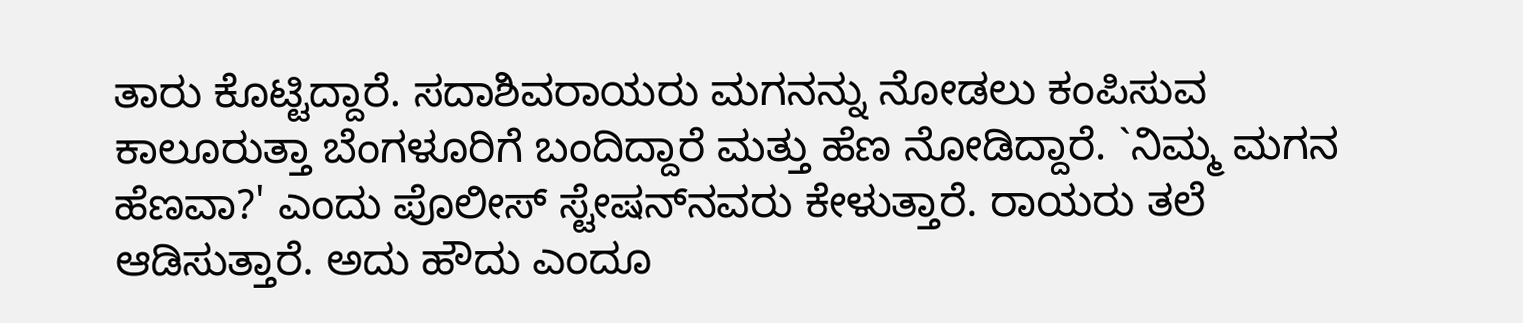ತಾರು ಕೊಟ್ಟಿದ್ದಾರೆ. ಸದಾಶಿವರಾಯರು ಮಗನನ್ನು ನೋಡಲು ಕಂಪಿಸುವ ಕಾಲೂರುತ್ತಾ ಬೆಂಗಳೂರಿಗೆ ಬಂದಿದ್ದಾರೆ ಮತ್ತು ಹೆಣ ನೋಡಿದ್ದಾರೆ. `ನಿಮ್ಮ ಮಗನ ಹೆಣವಾ?' ಎಂದು ಪೊಲೀಸ್‌ ಸ್ಟೇಷನ್‌ನವರು ಕೇಳುತ್ತಾರೆ. ರಾಯರು ತಲೆ ಆಡಿಸುತ್ತಾರೆ. ಅದು ಹೌದು ಎಂದೂ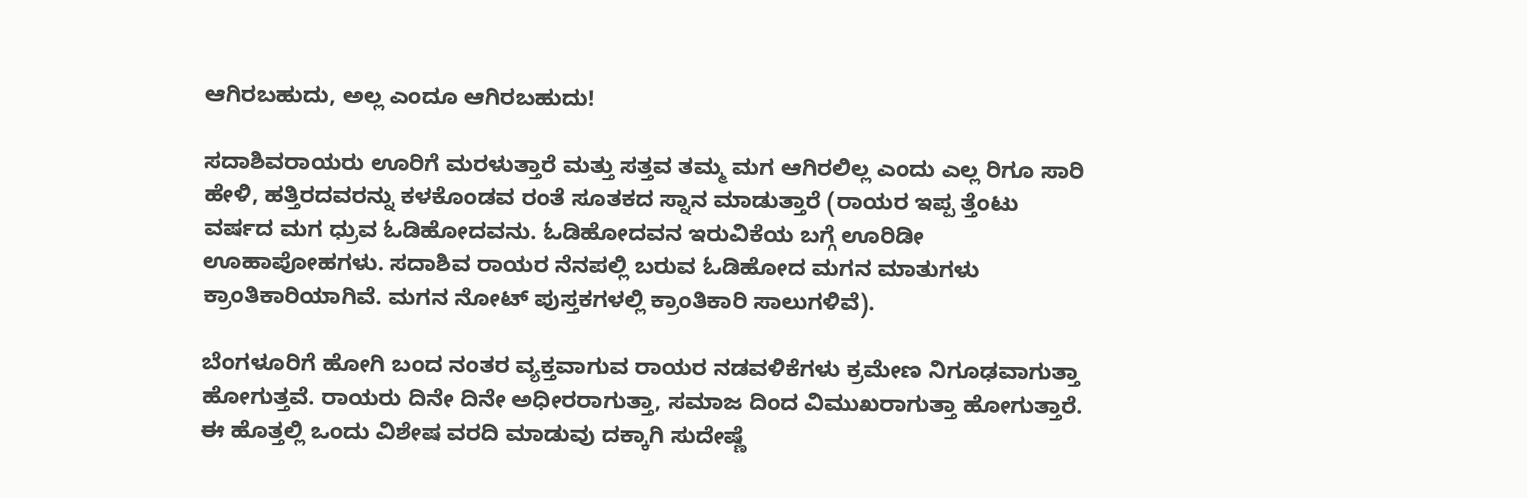ಆಗಿರಬಹುದು, ಅಲ್ಲ ಎಂದೂ ಆಗಿರಬಹುದು!

ಸದಾಶಿವರಾಯರು ಊರಿಗೆ ಮರಳುತ್ತಾರೆ ಮತ್ತು ಸತ್ತವ ತಮ್ಮ ಮಗ ಆಗಿರಲಿಲ್ಲ ಎಂದು ಎಲ್ಲ ರಿಗೂ ಸಾರಿ ಹೇಳಿ, ಹತ್ತಿರದವರನ್ನು ಕಳಕೊಂಡವ ರಂತೆ ಸೂತಕದ ಸ್ನಾನ ಮಾಡುತ್ತಾರೆ (ರಾಯರ ಇಪ್ಪ ತ್ತೆಂಟು ವರ್ಷದ ಮಗ ಧ್ರುವ ಓಡಿಹೋದವನು. ಓಡಿಹೋದವನ ಇರುವಿಕೆಯ ಬಗ್ಗೆ ಊರಿಡೀ ಊಹಾಪೋಹಗಳು. ಸದಾಶಿವ ರಾಯರ ನೆನಪಲ್ಲಿ ಬರುವ ಓಡಿಹೋದ ಮಗನ ಮಾತುಗಳು ಕ್ರಾಂತಿಕಾರಿಯಾಗಿವೆ. ಮಗನ ನೋಟ್‌ ಪುಸ್ತಕಗಳಲ್ಲಿ ಕ್ರಾಂತಿಕಾರಿ ಸಾಲುಗಳಿವೆ).

ಬೆಂಗಳೂರಿಗೆ ಹೋಗಿ ಬಂದ ನಂತರ ವ್ಯಕ್ತವಾಗುವ ರಾಯರ ನಡವಳಿಕೆಗಳು ಕ್ರಮೇಣ ನಿಗೂಢವಾಗುತ್ತಾ ಹೋಗುತ್ತವೆ. ರಾಯರು ದಿನೇ ದಿನೇ ಅಧೀರರಾಗುತ್ತಾ, ಸಮಾಜ ದಿಂದ ವಿಮುಖರಾಗುತ್ತಾ ಹೋಗುತ್ತಾರೆ. ಈ ಹೊತ್ತಲ್ಲಿ ಒಂದು ವಿಶೇಷ ವರದಿ ಮಾಡುವು ದಕ್ಕಾಗಿ ಸುದೇಷ್ಣೆ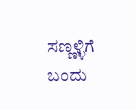ಸಣ್ಣಳ್ಳಿಗೆ ಬಂದು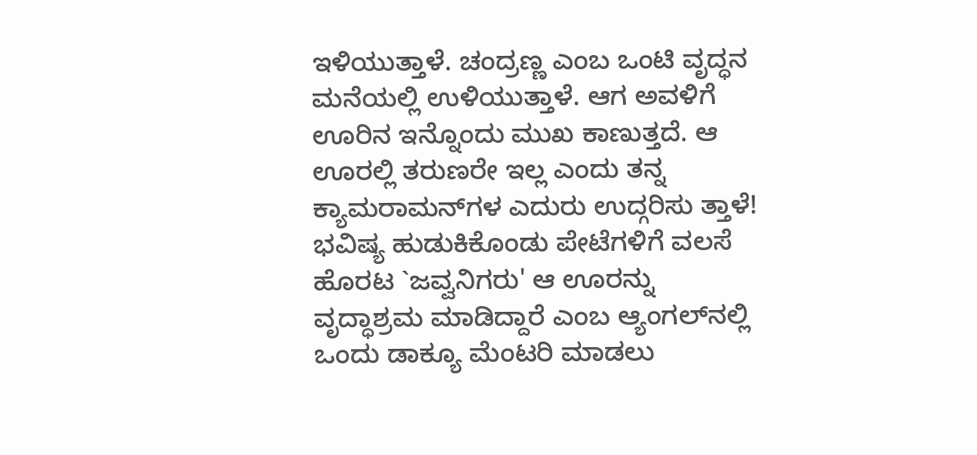ಇಳಿಯುತ್ತಾಳೆ. ಚಂದ್ರಣ್ಣ ಎಂಬ ಒಂಟಿ ವೃದ್ಧನ ಮನೆಯಲ್ಲಿ ಉಳಿಯುತ್ತಾಳೆ. ಆಗ ಅವಳಿಗೆ ಊರಿನ ಇನ್ನೊಂದು ಮುಖ ಕಾಣುತ್ತದೆ. ಆ ಊರಲ್ಲಿ ತರುಣರೇ ಇಲ್ಲ ಎಂದು ತನ್ನ ಕ್ಯಾಮರಾಮನ್‌ಗಳ ಎದುರು ಉದ್ಗರಿಸು ತ್ತಾಳೆ! ಭವಿಷ್ಯ ಹುಡುಕಿಕೊಂಡು ಪೇಟೆಗಳಿಗೆ ವಲಸೆ ಹೊರಟ `ಜವ್ವನಿಗರು' ಆ ಊರನ್ನು ವೃದ್ಧಾಶ್ರಮ ಮಾಡಿದ್ದಾರೆ ಎಂಬ ಆ್ಯಂಗಲ್‌ನಲ್ಲಿ ಒಂದು ಡಾಕ್ಯೂ ಮೆಂಟರಿ ಮಾಡಲು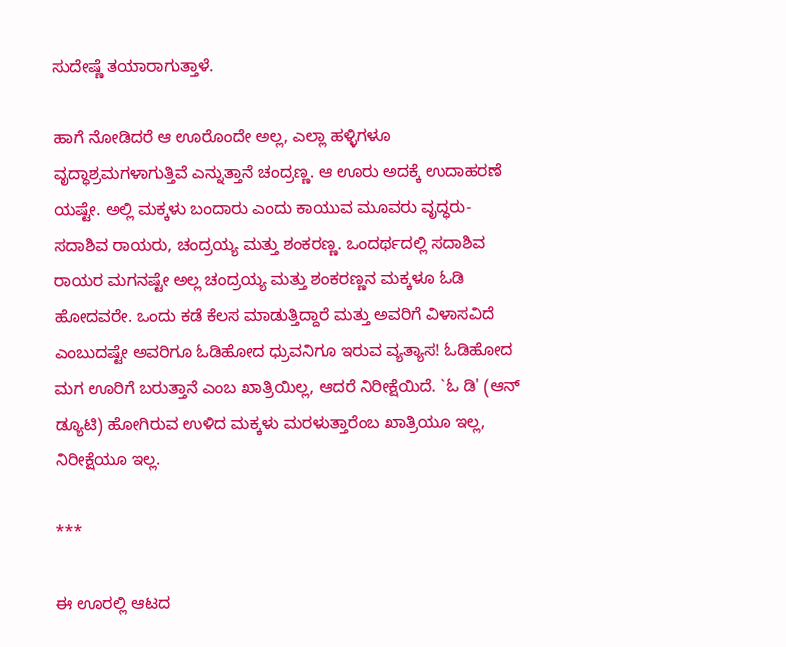ಸುದೇಷ್ಣೆ ತಯಾರಾಗುತ್ತಾಳೆ.

ಹಾಗೆ ನೋಡಿದರೆ ಆ ಊರೊಂದೇ ಅಲ್ಲ, ಎಲ್ಲಾ ಹಳ್ಳಿಗಳೂ ವೃದ್ಧಾಶ್ರಮಗಳಾಗುತ್ತಿವೆ ಎನ್ನುತ್ತಾನೆ ಚಂದ್ರಣ್ಣ. ಆ ಊರು ಅದಕ್ಕೆ ಉದಾಹರಣೆ ಯಷ್ಟೇ. ಅಲ್ಲಿ ಮಕ್ಕಳು ಬಂದಾರು ಎಂದು ಕಾಯುವ ಮೂವರು ವೃದ್ಧರು- ಸದಾಶಿವ ರಾಯರು, ಚಂದ್ರಯ್ಯ ಮತ್ತು ಶಂಕರಣ್ಣ. ಒಂದರ್ಥದಲ್ಲಿ ಸದಾಶಿವ ರಾಯರ ಮಗನಷ್ಟೇ ಅಲ್ಲ ಚಂದ್ರಯ್ಯ ಮತ್ತು ಶಂಕರಣ್ಣನ ಮಕ್ಕಳೂ ಓಡಿ ಹೋದವರೇ. ಒಂದು ಕಡೆ ಕೆಲಸ ಮಾಡುತ್ತಿದ್ದಾರೆ ಮತ್ತು ಅವರಿಗೆ ವಿಳಾಸವಿದೆ ಎಂಬುದಷ್ಟೇ ಅವರಿಗೂ ಓಡಿಹೋದ ಧ್ರುವನಿಗೂ ಇರುವ ವ್ಯತ್ಯಾಸ! ಓಡಿಹೋದ ಮಗ ಊರಿಗೆ ಬರುತ್ತಾನೆ ಎಂಬ ಖಾತ್ರಿಯಿಲ್ಲ, ಆದರೆ ನಿರೀಕ್ಷೆಯಿದೆ. `ಓ ಡಿ' (ಆನ್‌ ಡ್ಯೂಟಿ) ಹೋಗಿರುವ ಉಳಿದ ಮಕ್ಕಳು ಮರಳುತ್ತಾರೆಂಬ ಖಾತ್ರಿಯೂ ಇಲ್ಲ, ನಿರೀಕ್ಷೆಯೂ ಇಲ್ಲ.

***

ಈ ಊರಲ್ಲಿ ಆಟದ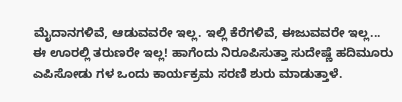ಮೈದಾನಗಳಿವೆ, ಆಡುವವರೇ ಇಲ್ಲ. ಇಲ್ಲಿ ಕೆರೆಗಳಿವೆ, ಈಜುವವರೇ ಇಲ್ಲ... ಈ ಊರಲ್ಲಿ ತರುಣರೇ ಇಲ್ಲ! ಹಾಗೆಂದು ನಿರೂಪಿಸುತ್ತಾ ಸುದೇಷ್ಣೆ ಹದಿಮೂರು ಎಪಿಸೋಡು ಗಳ ಒಂದು ಕಾರ್ಯಕ್ರಮ ಸರಣಿ ಶುರು ಮಾಡುತ್ತಾಳೆ.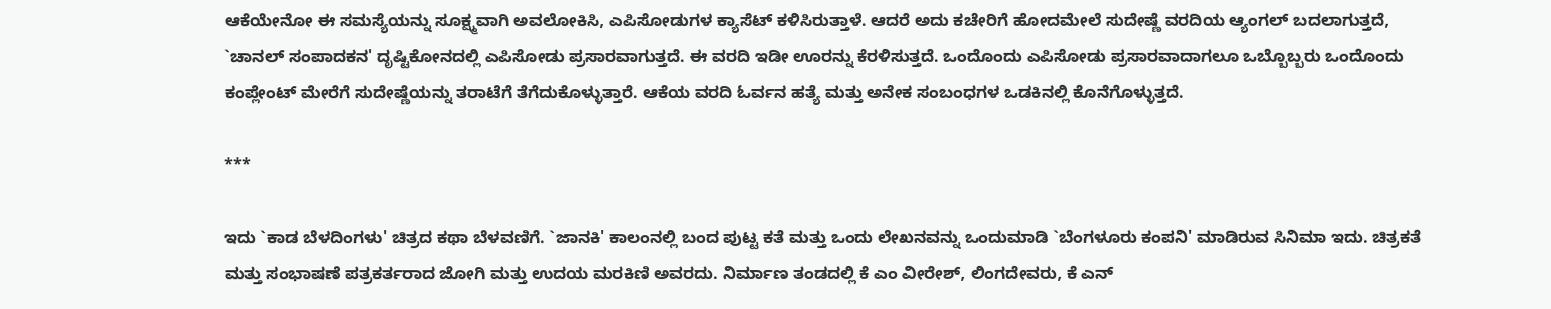ಆಕೆಯೇನೋ ಈ ಸಮಸ್ಯೆಯನ್ನು ಸೂಕ್ಷ್ಮವಾಗಿ ಅವಲೋಕಿಸಿ, ಎಪಿಸೋಡುಗಳ ಕ್ಯಾಸೆಟ್‌ ಕಳಿಸಿರುತ್ತಾಳೆ. ಆದರೆ ಅದು ಕಚೇರಿಗೆ ಹೋದಮೇಲೆ ಸುದೇಷ್ಣೆ ವರದಿಯ ಆ್ಯಂಗಲ್‌ ಬದಲಾಗುತ್ತದೆ, `ಚಾನಲ್‌ ಸಂಪಾದಕನ' ದೃಷ್ಟಿಕೋನದಲ್ಲಿ ಎಪಿಸೋಡು ಪ್ರಸಾರವಾಗುತ್ತದೆ. ಈ ವರದಿ ಇಡೀ ಊರನ್ನು ಕೆರಳಿಸುತ್ತದೆ. ಒಂದೊಂದು ಎಪಿಸೋಡು ಪ್ರಸಾರವಾದಾಗಲೂ ಒಬ್ಬೊಬ್ಬರು ಒಂದೊಂದು ಕಂಪ್ಲೇಂಟ್‌ ಮೇರೆಗೆ ಸುದೇಷ್ಣೆಯನ್ನು ತರಾಟೆಗೆ ತೆಗೆದುಕೊಳ್ಳುತ್ತಾರೆ. ಆಕೆಯ ವರದಿ ಓರ್ವನ ಹತ್ಯೆ ಮತ್ತು ಅನೇಕ ಸಂಬಂಧಗಳ ಒಡಕಿನಲ್ಲಿ ಕೊನೆಗೊಳ್ಳುತ್ತದೆ.

***

ಇದು `ಕಾಡ ಬೆಳದಿಂಗಳು' ಚಿತ್ರದ ಕಥಾ ಬೆಳವಣಿಗೆ. `ಜಾನಕಿ' ಕಾಲಂನಲ್ಲಿ ಬಂದ ಪುಟ್ಟ ಕತೆ ಮತ್ತು ಒಂದು ಲೇಖನವನ್ನು ಒಂದುಮಾಡಿ `ಬೆಂಗಳೂರು ಕಂಪನಿ' ಮಾಡಿರುವ ಸಿನಿಮಾ ಇದು. ಚಿತ್ರಕತೆ ಮತ್ತು ಸಂಭಾಷಣೆ ಪತ್ರಕರ್ತರಾದ ಜೋಗಿ ಮತ್ತು ಉದಯ ಮರಕಿಣಿ ಅವರದು. ನಿರ್ಮಾಣ ತಂಡದಲ್ಲಿ ಕೆ ಎಂ ವೀರೇಶ್‌, ಲಿಂಗದೇವರು, ಕೆ ಎನ್‌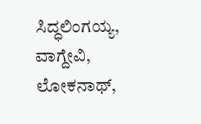ಸಿದ್ಧಲಿಂಗಯ್ಯ, ವಾಗ್ದೇವಿ, ಲೋಕನಾಥ್‌,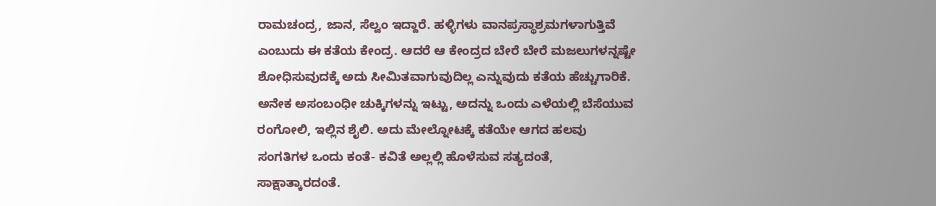ರಾಮಚಂದ್ರ, ಜಾನ, ಸೆಲ್ವಂ ಇದ್ದಾರೆ. ಹಳ್ಳಿಗಳು ವಾನಪ್ರಸ್ಥಾಶ್ರಮಗಳಾಗುತ್ತಿವೆ ಎಂಬುದು ಈ ಕತೆಯ ಕೇಂದ್ರ. ಆದರೆ ಆ ಕೇಂದ್ರದ ಬೇರೆ ಬೇರೆ ಮಜಲುಗಳನ್ನಷ್ಟೇ ಶೋಧಿಸುವುದಕ್ಕೆ ಅದು ಸೀಮಿತವಾಗುವುದಿಲ್ಲ ಎನ್ನುವುದು ಕತೆಯ ಹೆಚ್ಚುಗಾರಿಕೆ. ಅನೇಕ ಅಸಂಬಂಧೀ ಚುಕ್ಕಿಗಳನ್ನು ಇಟ್ಟು, ಅದನ್ನು ಒಂದು ಎಳೆಯಲ್ಲಿ ಬೆಸೆಯುವ ರಂಗೋಲಿ, ಇಲ್ಲಿನ ಶೈಲಿ. ಅದು ಮೇಲ್ನೋಟಕ್ಕೆ ಕತೆಯೇ ಆಗದ ಹಲವು ಸಂಗತಿಗಳ ಒಂದು ಕಂತೆ- ಕವಿತೆ ಅಲ್ಲಲ್ಲಿ ಹೊಳೆಸುವ ಸತ್ಯದಂತೆ, ಸಾಕ್ಷಾತ್ಕಾರದಂತೆ.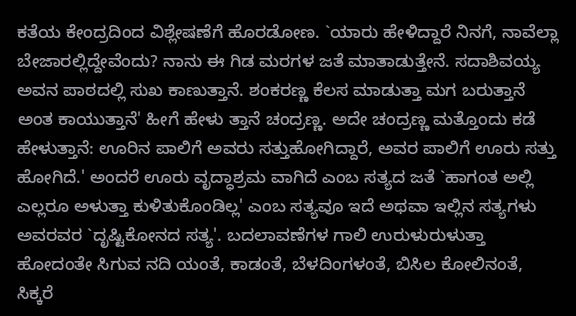ಕತೆಯ ಕೇಂದ್ರದಿಂದ ವಿಶ್ಲೇಷಣೆಗೆ ಹೊರಡೋಣ. `ಯಾರು ಹೇಳಿದ್ದಾರೆ ನಿನಗೆ, ನಾವೆಲ್ಲಾ ಬೇಜಾರಲ್ಲಿದ್ದೇವೆಂದು? ನಾನು ಈ ಗಿಡ ಮರಗಳ ಜತೆ ಮಾತಾಡುತ್ತೇನೆ. ಸದಾಶಿವಯ್ಯ ಅವನ ಪಾಠದಲ್ಲಿ ಸುಖ ಕಾಣುತ್ತಾನೆ. ಶಂಕರಣ್ಣ ಕೆಲಸ ಮಾಡುತ್ತಾ ಮಗ ಬರುತ್ತಾನೆ ಅಂತ ಕಾಯುತ್ತಾನೆ' ಹೀಗೆ ಹೇಳು ತ್ತಾನೆ ಚಂದ್ರಣ್ಣ. ಅದೇ ಚಂದ್ರಣ್ಣ ಮತ್ತೊಂದು ಕಡೆ ಹೇಳುತ್ತಾನೆ: ಊರಿನ ಪಾಲಿಗೆ ಅವರು ಸತ್ತುಹೋಗಿದ್ದಾರೆ, ಅವರ ಪಾಲಿಗೆ ಊರು ಸತ್ತು ಹೋಗಿದೆ.' ಅಂದರೆ ಊರು ವೃದ್ಧಾಶ್ರಮ ವಾಗಿದೆ ಎಂಬ ಸತ್ಯದ ಜತೆ `ಹಾಗಂತ ಅಲ್ಲಿ ಎಲ್ಲರೂ ಅಳುತ್ತಾ ಕುಳಿತುಕೊಂಡಿಲ್ಲ' ಎಂಬ ಸತ್ಯವೂ ಇದೆ ಅಥವಾ ಇಲ್ಲಿನ ಸತ್ಯಗಳು ಅವರವರ `ದೃಷ್ಟಿಕೋನದ ಸತ್ಯ'. ಬದಲಾವಣೆಗಳ ಗಾಲಿ ಉರುಳುರುಳುತ್ತಾ ಹೋದಂತೇ ಸಿಗುವ ನದಿ ಯಂತೆ, ಕಾಡಂತೆ, ಬೆಳದಿಂಗಳಂತೆ, ಬಿಸಿಲ ಕೋಲಿನಂತೆ, ಸಿಕ್ಕರೆ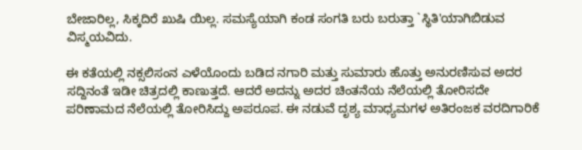ಬೇಜಾರಿಲ್ಲ, ಸಿಕ್ಕದಿರೆ ಖುಷಿ ಯಿಲ್ಲ. ಸಮಸ್ಯೆಯಾಗಿ ಕಂಡ ಸಂಗತಿ ಬರು ಬರುತ್ತಾ `ಸ್ಥಿತಿ'ಯಾಗಿಬಿಡುವ ವಿಸ್ಮಯವಿದು.

ಈ ಕತೆಯಲ್ಲಿ ನಕ್ಸಲಿಸಂನ ಎಳೆಯೊಂದು ಬಡಿದ ನಗಾರಿ ಮತ್ತು ಸುಮಾರು ಹೊತ್ತು ಅನುರಣಿಸುವ ಅದರ ಸದ್ದಿನಂತೆ ಇಡೀ ಚಿತ್ರದಲ್ಲಿ ಕಾಣುತ್ತದೆ. ಆದರೆ ಅದನ್ನು ಅದರ ಚಿಂತನೆಯ ನೆಲೆಯಲ್ಲಿ ತೋರಿಸದೇ ಪರಿಣಾಮದ ನೆಲೆಯಲ್ಲಿ ತೋರಿಸಿದ್ದು ಅಪರೂಪ. ಈ ನಡುವೆ ದೃಶ್ಯ ಮಾಧ್ಯಮಗಳ ಅತಿರಂಜಕ ವರದಿಗಾರಿಕೆ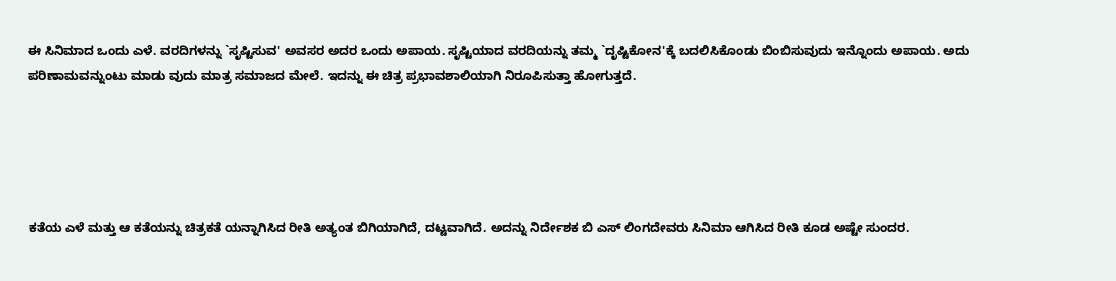ಈ ಸಿನಿಮಾದ ಒಂದು ಎಳೆ. ವರದಿಗಳನ್ನು `ಸೃಷ್ಟಿಸುವ' ಅವಸರ ಅದರ ಒಂದು ಅಪಾಯ. ಸೃಷ್ಟಿಯಾದ ವರದಿಯನ್ನು ತಮ್ಮ `ದೃಷ್ಟಿಕೋನ'ಕ್ಕೆ ಬದಲಿಸಿಕೊಂಡು ಬಿಂಬಿಸುವುದು ಇನ್ನೊಂದು ಅಪಾಯ. ಅದು ಪರಿಣಾಮವನ್ನುಂಟು ಮಾಡು ವುದು ಮಾತ್ರ ಸಮಾಜದ ಮೇಲೆ. ಇದನ್ನು ಈ ಚಿತ್ರ ಪ್ರಭಾವಶಾಲಿಯಾಗಿ ನಿರೂಪಿಸುತ್ತಾ ಹೋಗುತ್ತದೆ.





ಕತೆಯ ಎಳೆ ಮತ್ತು ಆ ಕತೆಯನ್ನು ಚಿತ್ರಕತೆ ಯನ್ನಾಗಿಸಿದ ರೀತಿ ಅತ್ಯಂತ ಬಿಗಿಯಾಗಿದೆ, ದಟ್ಟವಾಗಿದೆ. ಅದನ್ನು ನಿರ್ದೇಶಕ ಬಿ ಎಸ್‌ ಲಿಂಗದೇವರು ಸಿನಿಮಾ ಆಗಿಸಿದ ರೀತಿ ಕೂಡ ಅಷ್ಟೇ ಸುಂದರ.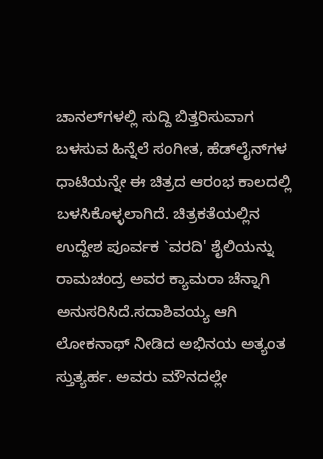ಚಾನಲ್‌ಗಳಲ್ಲಿ ಸುದ್ದಿ ಬಿತ್ತರಿಸುವಾಗ ಬಳಸುವ ಹಿನ್ನೆಲೆ ಸಂಗೀತ, ಹೆಡ್‌ಲೈನ್‌ಗಳ ಧಾಟಿಯನ್ನೇ ಈ ಚಿತ್ರದ ಆರಂಭ ಕಾಲದಲ್ಲಿ ಬಳಸಿಕೊಳ್ಳಲಾಗಿದೆ. ಚಿತ್ರಕತೆಯಲ್ಲಿನ ಉದ್ದೇಶ ಪೂರ್ವಕ `ವರದಿ' ಶೈಲಿಯನ್ನು ರಾಮಚಂದ್ರ ಅವರ ಕ್ಯಾಮರಾ ಚೆನ್ನಾಗಿ ಅನುಸರಿಸಿದೆ.ಸದಾಶಿವಯ್ಯ ಆಗಿ ಲೋಕನಾಥ್‌ ನೀಡಿದ ಅಭಿನಯ ಅತ್ಯಂತ ಸ್ತುತ್ಯರ್ಹ. ಅವರು ಮೌನದಲ್ಲೇ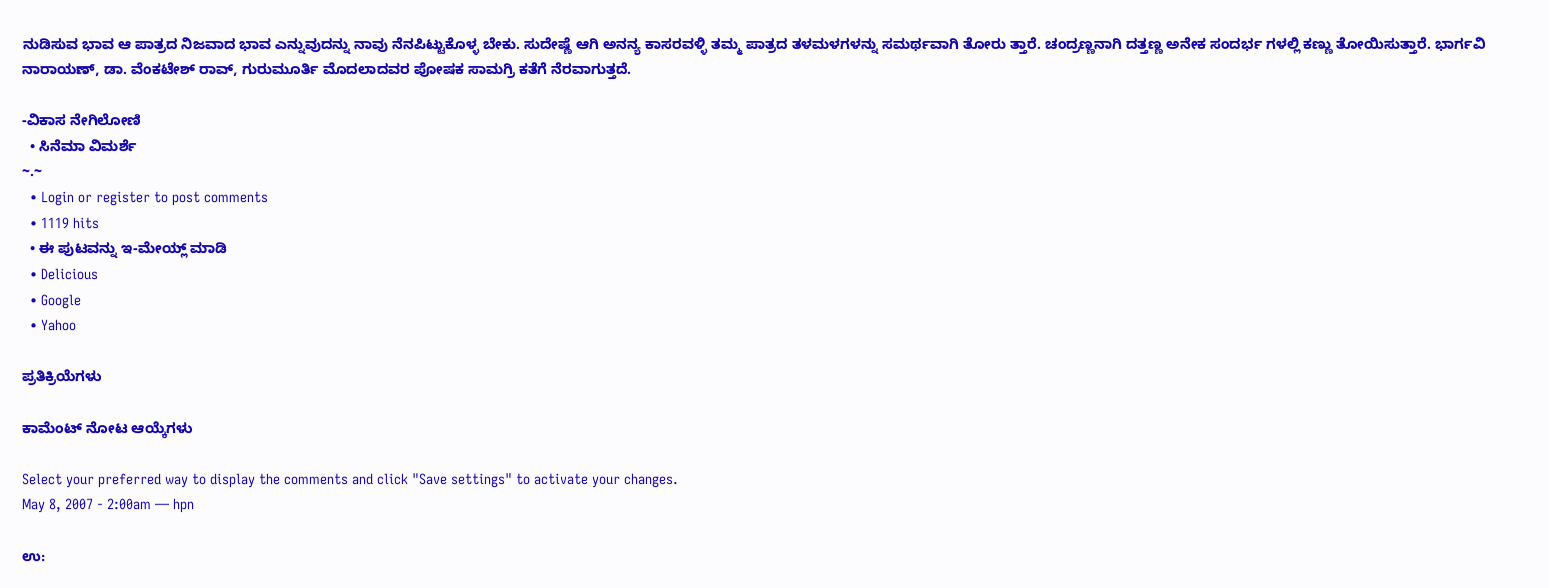ನುಡಿಸುವ ಭಾವ ಆ ಪಾತ್ರದ ನಿಜವಾದ ಭಾವ ಎನ್ನುವುದನ್ನು ನಾವು ನೆನಪಿಟ್ಟುಕೊಳ್ಳ ಬೇಕು. ಸುದೇಷ್ಣೆ ಆಗಿ ಅನನ್ಯ ಕಾಸರವಳ್ಳಿ ತಮ್ಮ ಪಾತ್ರದ ತಳಮಳಗಳನ್ನು ಸಮರ್ಥವಾಗಿ ತೋರು ತ್ತಾರೆ. ಚಂದ್ರಣ್ಣನಾಗಿ ದತ್ತಣ್ಣ ಅನೇಕ ಸಂದರ್ಭ ಗಳಲ್ಲಿ ಕಣ್ಣು ತೋಯಿಸುತ್ತಾರೆ. ಭಾರ್ಗವಿ ನಾರಾಯಣ್‌, ಡಾ. ವೆಂಕಟೇಶ್‌ ರಾವ್‌, ಗುರುಮೂರ್ತಿ ಮೊದಲಾದವರ ಪೋಷಕ ಸಾಮಗ್ರಿ ಕತೆಗೆ ನೆರವಾಗುತ್ತದೆ.

-ವಿಕಾಸ ನೇಗಿಲೋಣಿ
  • ಸಿನೆಮಾ ವಿಮರ್ಶೆ
~.~
  • Login or register to post comments
  • 1119 hits
  • ಈ ಪುಟವನ್ನು ಇ-ಮೇಯ್ಲ್ ಮಾಡಿ
  • Delicious
  • Google
  • Yahoo

ಪ್ರತಿಕ್ರಿಯೆಗಳು

ಕಾಮೆಂಟ್ ನೋಟ ಆಯ್ಕೆಗಳು

Select your preferred way to display the comments and click "Save settings" to activate your changes.
May 8, 2007 - 2:00am — hpn

ಉ: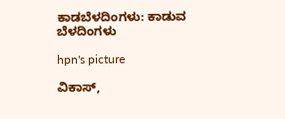ಕಾಡಬೆಳದಿಂಗಳು: ಕಾಡುವ ಬೆಳದಿಂಗಳು

hpn's picture

ವಿಕಾಸ್,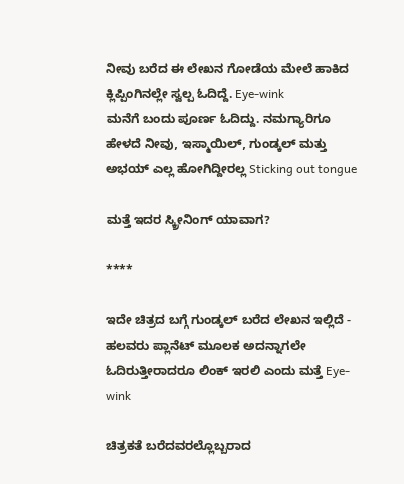ನೀವು ಬರೆದ ಈ ಲೇಖನ ಗೋಡೆಯ ಮೇಲೆ ಹಾಕಿದ ಕ್ಲಿಪ್ಪಿಂಗಿನಲ್ಲೇ ಸ್ವಲ್ಪ ಓದಿದ್ದೆ. Eye-wink
ಮನೆಗೆ ಬಂದು ಪೂರ್ಣ ಓದಿದ್ದು. ನಮಗ್ಯಾರಿಗೂ ಹೇಳದೆ ನೀವು, ಇಸ್ಮಾಯಿಲ್, ಗುಂಡ್ಕಲ್ ಮತ್ತು ಅಭಯ್ ಎಲ್ಲ ಹೋಗಿದ್ದೀರಲ್ಲ Sticking out tongue

ಮತ್ತೆ ಇದರ ಸ್ಕ್ರೀನಿಂಗ್ ಯಾವಾಗ?

****

ಇದೇ ಚಿತ್ರದ ಬಗ್ಗೆ ಗುಂಡ್ಕಲ್ ಬರೆದ ಲೇಖನ ಇಲ್ಲಿದೆ - ಹಲವರು ಪ್ಲಾನೆಟ್ ಮೂಲಕ ಅದನ್ನಾಗಲೇ ಓದಿರುತ್ತೀರಾದರೂ ಲಿಂಕ್ ಇರಲಿ ಎಂದು ಮತ್ತೆ Eye-wink

ಚಿತ್ರಕತೆ ಬರೆದವರಲ್ಲೊಬ್ಬರಾದ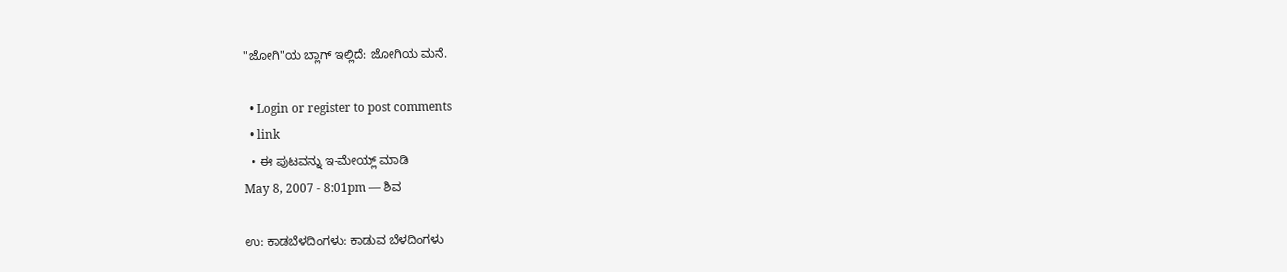"ಜೋಗಿ"ಯ ಬ್ಲಾಗ್ ಇಲ್ಲಿದೆ: ಜೋಗಿಯ ಮನೆ.

  • Login or register to post comments
  • link
  • ಈ ಪುಟವನ್ನು ಇ-ಮೇಯ್ಲ್ ಮಾಡಿ
May 8, 2007 - 8:01pm — ಶಿವ

ಉ: ಕಾಡಬೆಳದಿಂಗಳು: ಕಾಡುವ ಬೆಳದಿಂಗಳು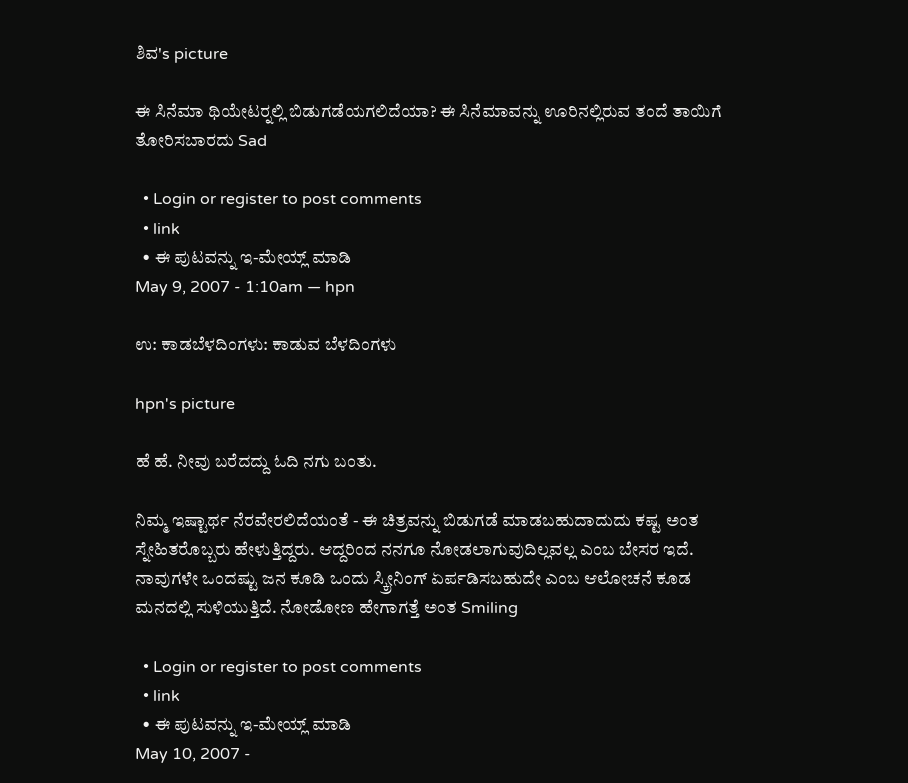ಶಿವ's picture

ಈ ಸಿನೆಮಾ ಥಿಯೇಟರ್‍ನಲ್ಲಿ ಬಿಡುಗಡೆಯಗಲಿದೆಯಾ? ಈ ಸಿನೆಮಾವನ್ನು ಊರಿನಲ್ಲಿರುವ ತಂದೆ ತಾಯಿಗೆ ತೋರಿಸಬಾರದು Sad

  • Login or register to post comments
  • link
  • ಈ ಪುಟವನ್ನು ಇ-ಮೇಯ್ಲ್ ಮಾಡಿ
May 9, 2007 - 1:10am — hpn

ಉ: ಕಾಡಬೆಳದಿಂಗಳು: ಕಾಡುವ ಬೆಳದಿಂಗಳು

hpn's picture

ಹೆ ಹೆ. ನೀವು ಬರೆದದ್ದು ಓದಿ ನಗು ಬಂತು.

ನಿಮ್ಮ ಇಷ್ಟಾರ್ಥ ನೆರವೇರಲಿದೆಯಂತೆ - ಈ ಚಿತ್ರವನ್ನು ಬಿಡುಗಡೆ ಮಾಡಬಹುದಾದುದು ಕಷ್ಟ ಅಂತ ಸ್ನೇಹಿತರೊಬ್ಬರು ಹೇಳುತ್ತಿದ್ದರು. ಆದ್ದರಿಂದ ನನಗೂ ನೋಡಲಾಗುವುದಿಲ್ಲವಲ್ಲ ಎಂಬ ಬೇಸರ ಇದೆ. ನಾವುಗಳೇ ಒಂದಷ್ಟು ಜನ ಕೂಡಿ ಒಂದು ಸ್ಕ್ರೀನಿಂಗ್ ಏರ್ಪಡಿಸಬಹುದೇ ಎಂಬ ಆಲೋಚನೆ ಕೂಡ ಮನದಲ್ಲಿ ಸುಳಿಯುತ್ತಿದೆ. ನೋಡೋಣ ಹೇಗಾಗತ್ತೆ ಅಂತ Smiling

  • Login or register to post comments
  • link
  • ಈ ಪುಟವನ್ನು ಇ-ಮೇಯ್ಲ್ ಮಾಡಿ
May 10, 2007 -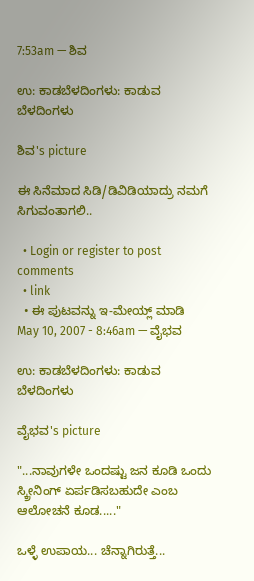7:53am — ಶಿವ

ಉ: ಕಾಡಬೆಳದಿಂಗಳು: ಕಾಡುವ ಬೆಳದಿಂಗಳು

ಶಿವ's picture

ಈ ಸಿನೆಮಾದ ಸಿಡಿ/ಡಿವಿಡಿಯಾದ್ರು ನಮಗೆ ಸಿಗುವಂತಾಗಲಿ..

  • Login or register to post comments
  • link
  • ಈ ಪುಟವನ್ನು ಇ-ಮೇಯ್ಲ್ ಮಾಡಿ
May 10, 2007 - 8:46am — ವೈಭವ

ಉ: ಕಾಡಬೆಳದಿಂಗಳು: ಕಾಡುವ ಬೆಳದಿಂಗಳು

ವೈಭವ's picture

"...ನಾವುಗಳೇ ಒಂದಷ್ಟು ಜನ ಕೂಡಿ ಒಂದು ಸ್ಕ್ರೀನಿಂಗ್ ಏರ್ಪಡಿಸಬಹುದೇ ಎಂಬ ಆಲೋಚನೆ ಕೂಡ....."

ಒಳ್ಳೆ ಉಪಾಯ... ಚೆನ್ನಾಗಿರುತ್ತೆ...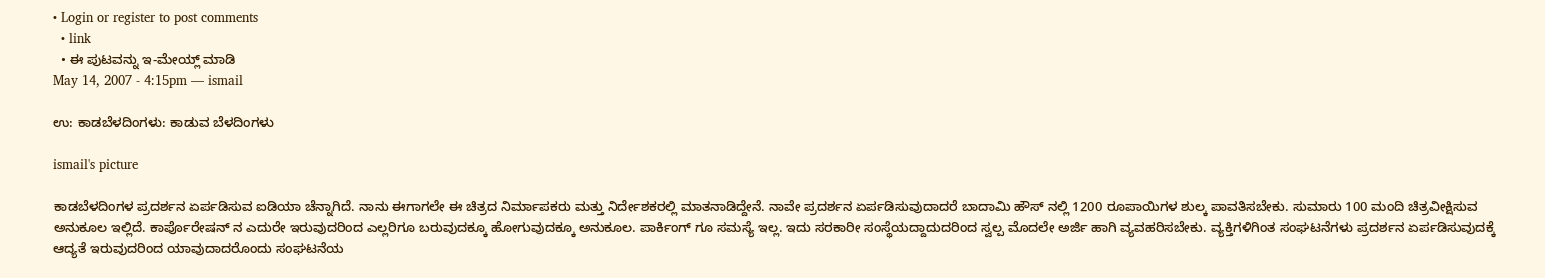• Login or register to post comments
  • link
  • ಈ ಪುಟವನ್ನು ಇ-ಮೇಯ್ಲ್ ಮಾಡಿ
May 14, 2007 - 4:15pm — ismail

ಉ: ಕಾಡಬೆಳದಿಂಗಳು: ಕಾಡುವ ಬೆಳದಿಂಗಳು

ismail's picture

ಕಾಡಬೆಳದಿಂಗಳ ಪ್ರದರ್ಶನ ಏರ್ಪಡಿಸುವ ಐಡಿಯಾ ಚೆನ್ನಾಗಿದೆ. ನಾನು ಈಗಾಗಲೇ ಈ ಚಿತ್ರದ ನಿರ್ಮಾಪಕರು ಮತ್ತು ನಿರ್ದೇಶಕರಲ್ಲಿ ಮಾತನಾಡಿದ್ದೇನೆ. ನಾವೇ ಪ್ರದರ್ಶನ ಏರ್ಪಡಿಸುವುದಾದರೆ ಬಾದಾಮಿ ಹೌಸ್ ನಲ್ಲಿ 1200 ರೂಪಾಯಿಗಳ ಶುಲ್ಕ ಪಾವತಿಸಬೇಕು. ಸುಮಾರು 100 ಮಂದಿ ಚಿತ್ರವೀಕ್ಷಿಸುವ ಅನುಕೂಲ ಇಲ್ಲಿದೆ. ಕಾರ್ಪೊರೇಷನ್ ನ ಎದುರೇ ಇರುವುದರಿಂದ ಎಲ್ಲರಿಗೂ ಬರುವುದಕ್ಕೂ ಹೋಗುವುದಕ್ಕೂ ಅನುಕೂಲ. ಪಾರ್ಕಿಂಗ್ ಗೂ ಸಮಸ್ಯೆ ಇಲ್ಲ. ಇದು ಸರಕಾರೀ ಸಂಸ್ಥೆಯದ್ದಾದುದರಿಂದ ಸ್ವಲ್ಪ ಮೊದಲೇ ಅರ್ಜಿ ಹಾಗಿ ವ್ಯವಹರಿಸಬೇಕು. ವ್ಯಕ್ತಿಗಳಿಗಿಂತ ಸಂಘಟನೆಗಳು ಪ್ರದರ್ಶನ ಏರ್ಪಡಿಸುವುದಕ್ಕೆ ಆದ್ಯತೆ ಇರುವುದರಿಂದ ಯಾವುದಾದರೊಂದು ಸಂಘಟನೆಯ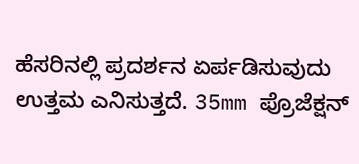ಹೆಸರಿನಲ್ಲಿ ಪ್ರದರ್ಶನ ಏರ್ಪಡಿಸುವುದು ಉತ್ತಮ ಎನಿಸುತ್ತದೆ. 35mm ಪ್ರೊಜೆಕ್ಷನ್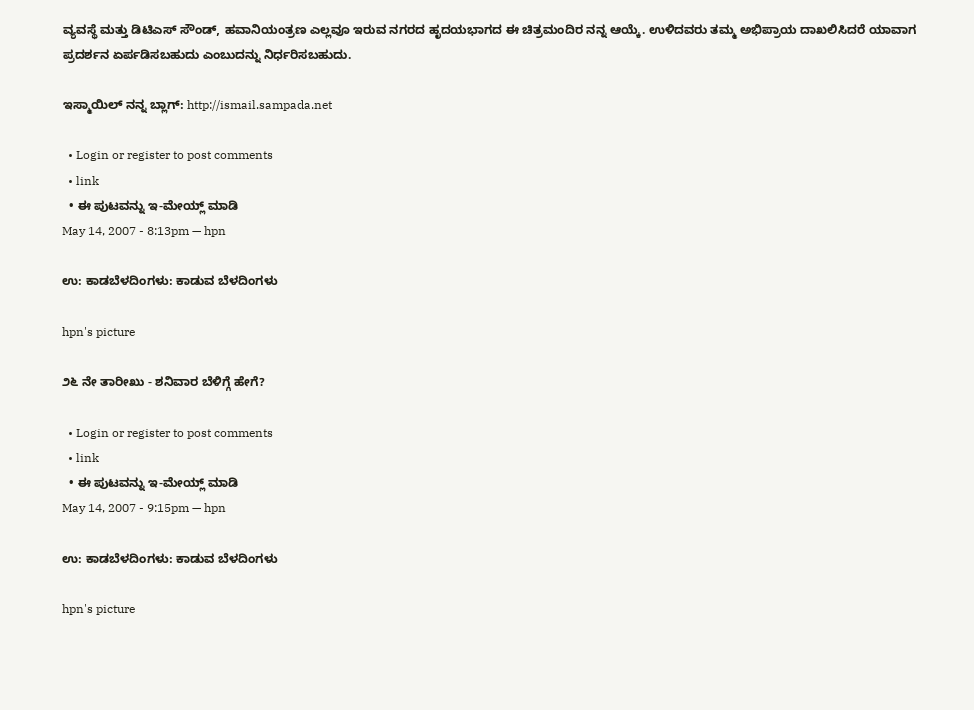ವ್ಯವಸ್ಥೆ ಮತ್ತು ಡಿಟಿಎಸ್ ಸೌಂಡ್, ಹವಾನಿಯಂತ್ರಣ ಎಲ್ಲವೂ ಇರುವ ನಗರದ ಹೃದಯಭಾಗದ ಈ ಚಿತ್ರಮಂದಿರ ನನ್ನ ಆಯ್ಕೆ. ಉಳಿದವರು ತಮ್ಮ ಅಭಿಪ್ರಾಯ ದಾಖಲಿಸಿದರೆ ಯಾವಾಗ ಪ್ರದರ್ಶನ ಏರ್ಪಡಿಸಬಹುದು ಎಂಬುದನ್ನು ನಿರ್ಧರಿಸಬಹುದು.

ಇಸ್ಮಾಯಿಲ್ ನನ್ನ ಬ್ಲಾಗ್: http://ismail.sampada.net

  • Login or register to post comments
  • link
  • ಈ ಪುಟವನ್ನು ಇ-ಮೇಯ್ಲ್ ಮಾಡಿ
May 14, 2007 - 8:13pm — hpn

ಉ: ಕಾಡಬೆಳದಿಂಗಳು: ಕಾಡುವ ಬೆಳದಿಂಗಳು

hpn's picture

೨೬ ನೇ ತಾರೀಖು - ಶನಿವಾರ ಬೆಳಿಗ್ಗೆ ಹೇಗೆ?

  • Login or register to post comments
  • link
  • ಈ ಪುಟವನ್ನು ಇ-ಮೇಯ್ಲ್ ಮಾಡಿ
May 14, 2007 - 9:15pm — hpn

ಉ: ಕಾಡಬೆಳದಿಂಗಳು: ಕಾಡುವ ಬೆಳದಿಂಗಳು

hpn's picture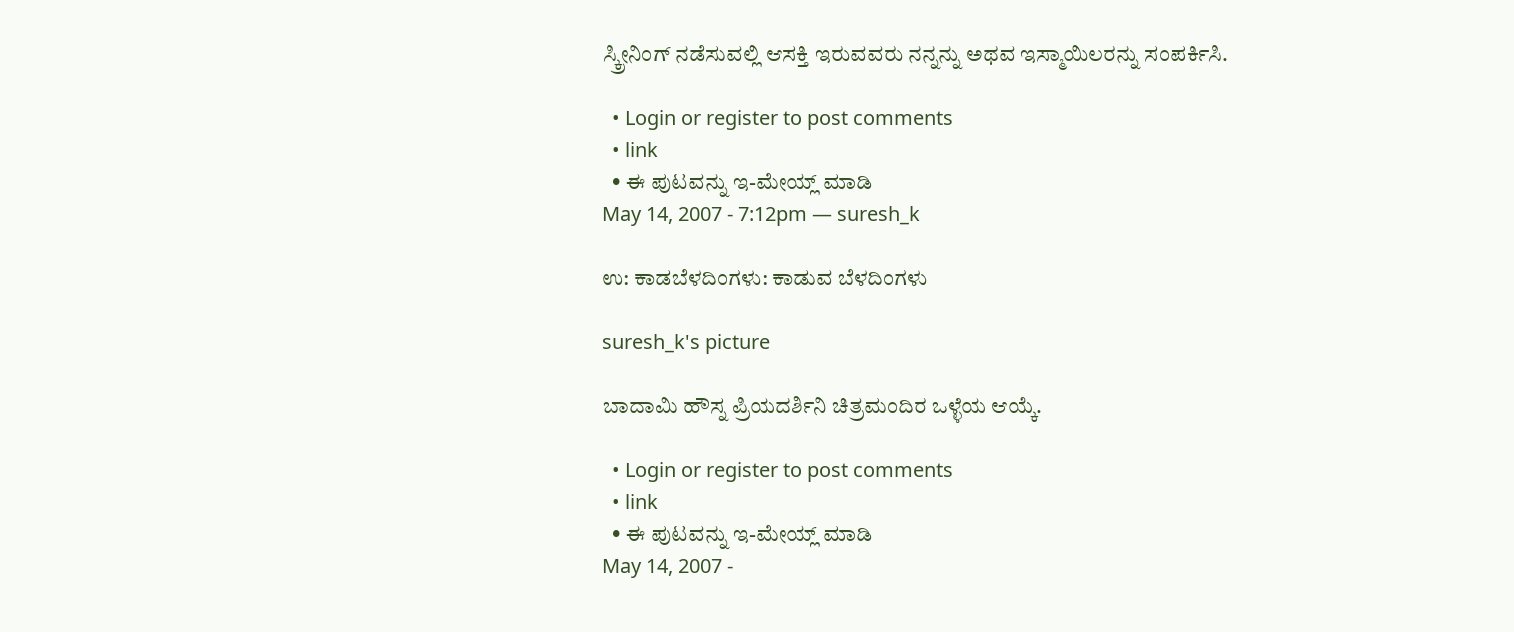ಸ್ಕ್ರೀನಿಂಗ್ ನಡೆಸುವಲ್ಲಿ ಆಸಕ್ತಿ ಇರುವವರು ನನ್ನನ್ನು ಅಥವ ಇಸ್ಮಾಯಿಲರನ್ನು ಸಂಪರ್ಕಿಸಿ.

  • Login or register to post comments
  • link
  • ಈ ಪುಟವನ್ನು ಇ-ಮೇಯ್ಲ್ ಮಾಡಿ
May 14, 2007 - 7:12pm — suresh_k

ಉ: ಕಾಡಬೆಳದಿಂಗಳು: ಕಾಡುವ ಬೆಳದಿಂಗಳು

suresh_k's picture

ಬಾದಾಮಿ ಹೌಸ್ನ ಪ್ರಿಯದರ್ಶಿನಿ ಚಿತ್ರಮಂದಿರ ಒಳ್ಳೆಯ ಆಯ್ಕೆ.

  • Login or register to post comments
  • link
  • ಈ ಪುಟವನ್ನು ಇ-ಮೇಯ್ಲ್ ಮಾಡಿ
May 14, 2007 -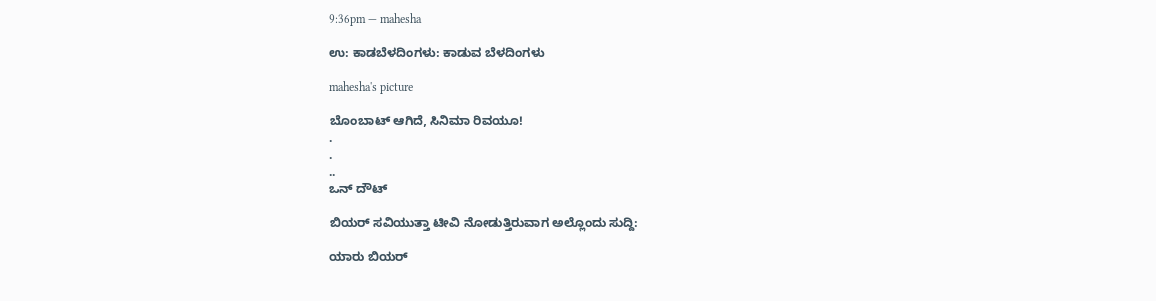9:36pm — mahesha

ಉ: ಕಾಡಬೆಳದಿಂಗಳು: ಕಾಡುವ ಬೆಳದಿಂಗಳು

mahesha's picture

ಬೊಂಬಾಟ್ ಆಗಿದೆ, ಸಿನಿಮಾ ರಿವಯೂ!
.
.
..
ಒನ್ ದೌಟ್

ಬಿಯರ್‌ ಸವಿಯುತ್ತಾ ಟೀವಿ ನೋಡುತ್ತಿರುವಾಗ ಅಲ್ಲೊಂದು ಸುದ್ದಿ:

ಯಾರು ಬಿಯರ್‍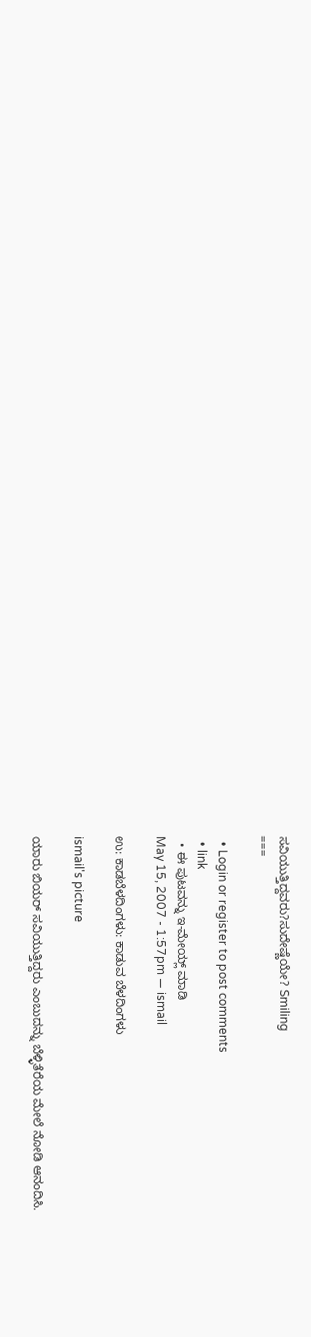ಸವಿಯುತ್ತಿದ್ದವರು?ಸುದೇಷ್ಣೆಯೇ? Smiling
===

  • Login or register to post comments
  • link
  • ಈ ಪುಟವನ್ನು ಇ-ಮೇಯ್ಲ್ ಮಾಡಿ
May 15, 2007 - 1:57pm — ismail

ಉ: ಕಾಡಬೆಳದಿಂಗಳು: ಕಾಡುವ ಬೆಳದಿಂಗಳು

ismail's picture

ಯಾರು ಬಿಯರ್ ಸವಿಯುತ್ತಿದ್ದರು ಎಂಬುದನ್ನು ಬೆಳ್ಳಿತೆರೆಯ ಮೇಲೆ ನೋಡಿ ಆನಂದಿಸಿ.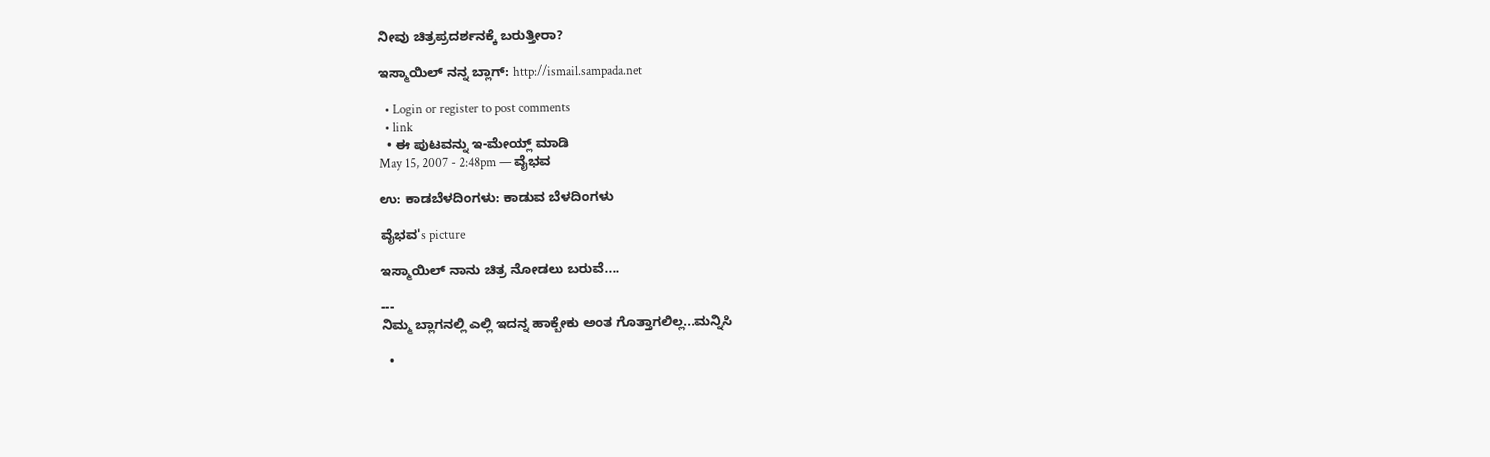ನೀವು ಚಿತ್ರಪ್ರದರ್ಶನಕ್ಕೆ ಬರುತ್ತೀರಾ?

ಇಸ್ಮಾಯಿಲ್ ನನ್ನ ಬ್ಲಾಗ್: http://ismail.sampada.net

  • Login or register to post comments
  • link
  • ಈ ಪುಟವನ್ನು ಇ-ಮೇಯ್ಲ್ ಮಾಡಿ
May 15, 2007 - 2:48pm — ವೈಭವ

ಉ: ಕಾಡಬೆಳದಿಂಗಳು: ಕಾಡುವ ಬೆಳದಿಂಗಳು

ವೈಭವ's picture

ಇಸ್ಮಾಯಿಲ್ ನಾನು ಚಿತ್ರ ನೋಡಲು ಬರುವೆ....

---
ನಿಮ್ಮ ಬ್ಲಾಗನಲ್ಲಿ ಎಲ್ಲಿ ಇದನ್ನ ಹಾಕ್ಬೇಕು ಅಂತ ಗೊತ್ತಾಗಲಿಲ್ಲ...ಮನ್ನಿಸಿ

  •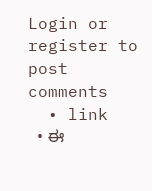Login or register to post comments
  • link
  • ಈ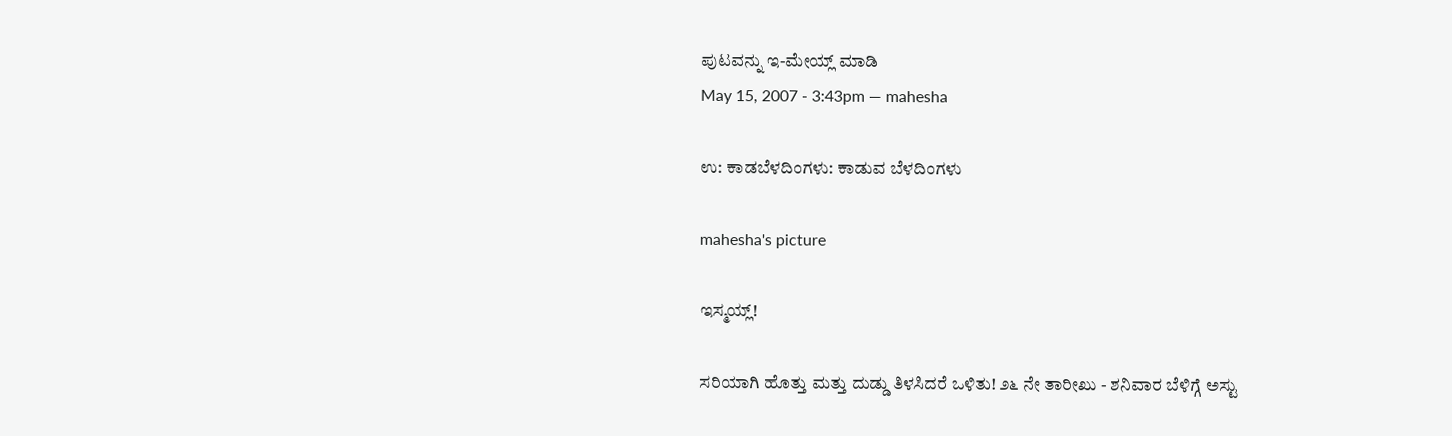ಪುಟವನ್ನು ಇ-ಮೇಯ್ಲ್ ಮಾಡಿ
May 15, 2007 - 3:43pm — mahesha

ಉ: ಕಾಡಬೆಳದಿಂಗಳು: ಕಾಡುವ ಬೆಳದಿಂಗಳು

mahesha's picture

ಇಸ್ಮಯ್ಲ್!

ಸರಿಯಾಗಿ ಹೊತ್ತು ಮತ್ತು ದುಡ್ಡು ತಿಳಸಿದರೆ ಒಳಿತು! ೨೬ ನೇ ತಾರೀಖು - ಶನಿವಾರ ಬೆಳಿಗ್ಗೆ ಅಸ್ಟು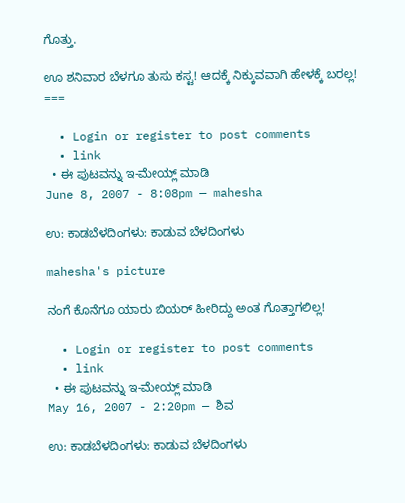ಗೊತ್ತು.

ಊ ಶನಿವಾರ ಬೆಳಗೂ ತುಸು ಕಸ್ಟ! ಆದಕ್ಕೆ ನಿಕ್ಕುವವಾಗಿ ಹೇಳಕ್ಕೆ ಬರಲ್ಲ!
===

  • Login or register to post comments
  • link
  • ಈ ಪುಟವನ್ನು ಇ-ಮೇಯ್ಲ್ ಮಾಡಿ
June 8, 2007 - 8:08pm — mahesha

ಉ: ಕಾಡಬೆಳದಿಂಗಳು: ಕಾಡುವ ಬೆಳದಿಂಗಳು

mahesha's picture

ನಂಗೆ ಕೊನೆಗೂ ಯಾರು ಬಿಯರ್‍ ಹೀರಿದ್ದು ಅಂತ ಗೊತ್ತಾಗಲಿಲ್ಲ!

  • Login or register to post comments
  • link
  • ಈ ಪುಟವನ್ನು ಇ-ಮೇಯ್ಲ್ ಮಾಡಿ
May 16, 2007 - 2:20pm — ಶಿವ

ಉ: ಕಾಡಬೆಳದಿಂಗಳು: ಕಾಡುವ ಬೆಳದಿಂಗಳು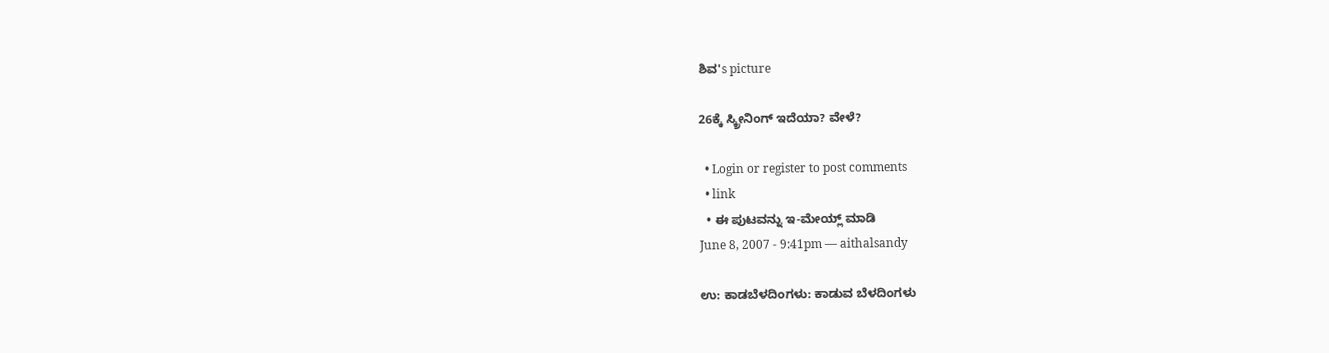ಶಿವ's picture

26ಕ್ಕೆ ಸ್ಕ್ರೀನಿಂಗ್ ಇದೆಯಾ? ವೇಳೆ?

  • Login or register to post comments
  • link
  • ಈ ಪುಟವನ್ನು ಇ-ಮೇಯ್ಲ್ ಮಾಡಿ
June 8, 2007 - 9:41pm — aithalsandy

ಉ: ಕಾಡಬೆಳದಿಂಗಳು: ಕಾಡುವ ಬೆಳದಿಂಗಳು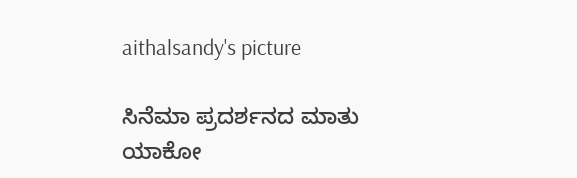aithalsandy's picture

ಸಿನೆಮಾ ಪ್ರದರ್ಶನದ ಮಾತು ಯಾಕೋ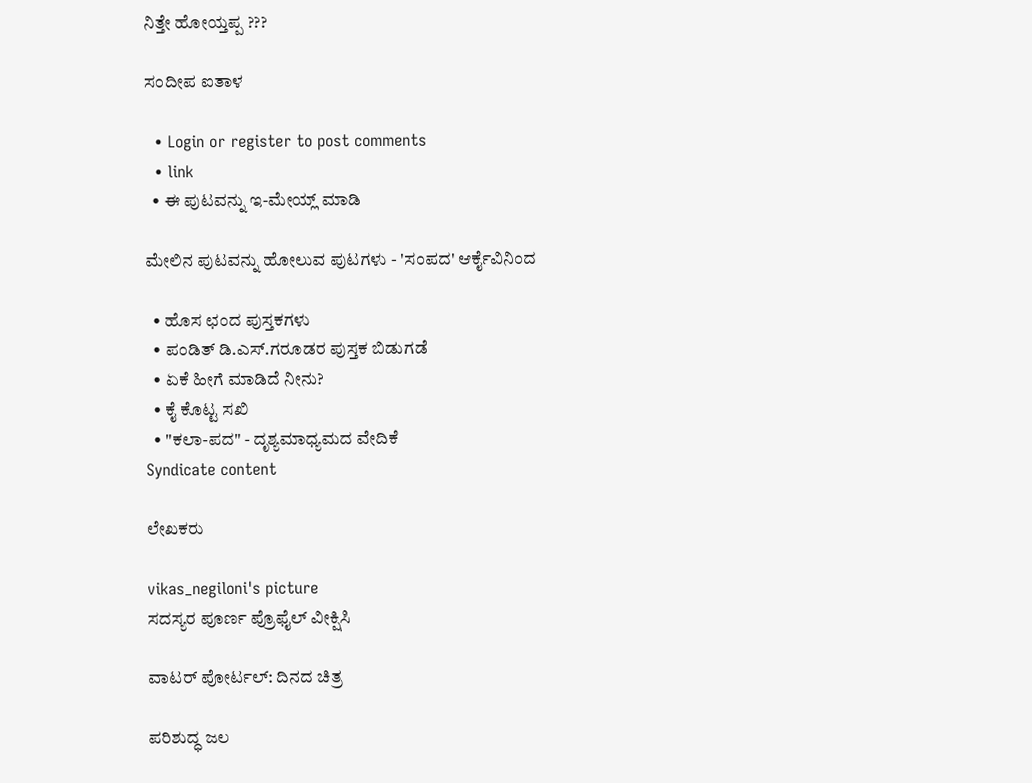ನಿತ್ತೇ ಹೋಯ್ತಪ್ಪ ???

ಸಂದೀಪ ಐತಾಳ

  • Login or register to post comments
  • link
  • ಈ ಪುಟವನ್ನು ಇ-ಮೇಯ್ಲ್ ಮಾಡಿ

ಮೇಲಿನ ಪುಟವನ್ನು ಹೋಲುವ ಪುಟಗಳು - 'ಸಂಪದ' ಆರ್ಕೈವಿನಿಂದ

  • ಹೊಸ ಛಂದ ಪುಸ್ತಕಗಳು
  • ಪಂಡಿತ್ ಡಿ.ಎಸ್.ಗರೂಡರ ಪುಸ್ತಕ ಬಿಡುಗಡೆ
  • ಏಕೆ ಹೀಗೆ ಮಾಡಿದೆ ನೀನು?
  • ಕೈ ಕೊಟ್ಟ ಸಖಿ
  • "ಕಲಾ-ಪದ" - ದೃಶ್ಯಮಾಧ್ಯಮದ ವೇದಿಕೆ
Syndicate content

ಲೇಖಕರು

vikas_negiloni's picture
ಸದಸ್ಯರ ಪೂರ್ಣ ಪ್ರೊಫೈಲ್ ವೀಕ್ಷಿಸಿ

ವಾಟರ್ ಪೋರ್ಟಲ್: ದಿನದ ಚಿತ್ರ

ಪರಿಶುದ್ಧ ಜಲ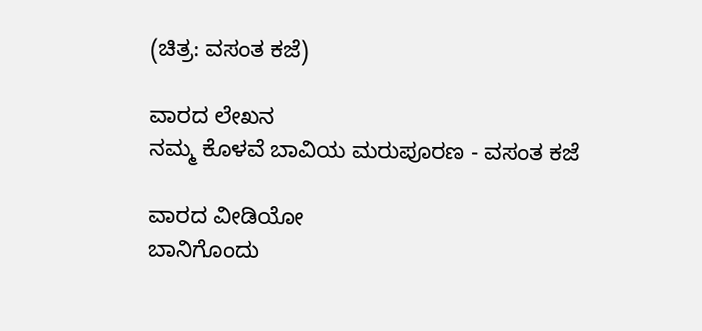(ಚಿತ್ರ: ವಸಂತ ಕಜೆ)

ವಾರದ ಲೇಖನ
ನಮ್ಮ ಕೊಳವೆ ಬಾವಿಯ ಮರುಪೂರಣ - ವಸಂತ ಕಜೆ

ವಾರದ ವೀಡಿಯೋ
ಬಾನಿಗೊಂದು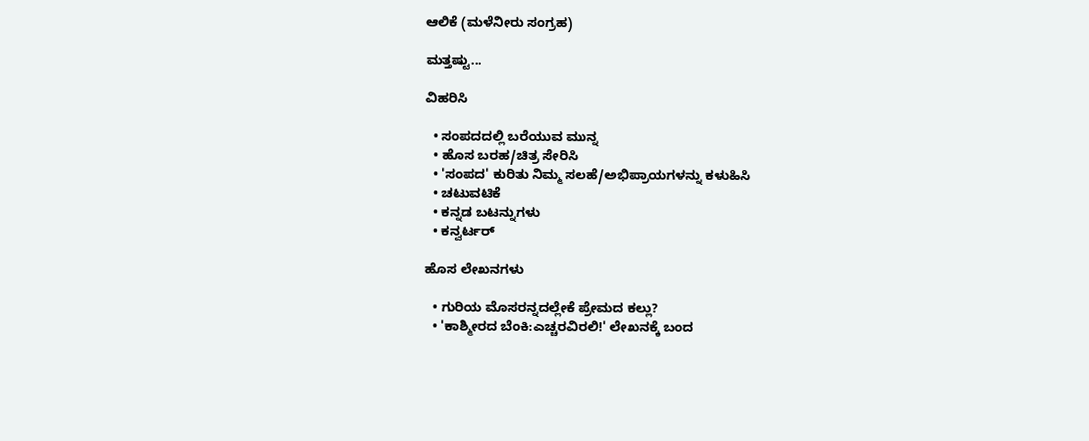ಆಲಿಕೆ (ಮಳೆನೀರು ಸಂಗ್ರಹ)

ಮತ್ತಷ್ಟು...

ವಿಹರಿಸಿ

  • ಸಂಪದದಲ್ಲಿ ಬರೆಯುವ ಮುನ್ನ
  • ಹೊಸ ಬರಹ/ಚಿತ್ರ ಸೇರಿಸಿ
  • 'ಸಂಪದ' ಕುರಿತು ನಿಮ್ಮ ಸಲಹೆ/ಅಭಿಪ್ರಾಯಗಳನ್ನು ಕಳುಹಿಸಿ
  • ಚಟುವಟಿಕೆ
  • ಕನ್ನಡ ಬಟನ್ನುಗಳು
  • ಕನ್ವರ್ಟರ್

ಹೊಸ ಲೇಖನಗಳು

  • ಗುರಿಯ ಮೊಸರನ್ನದಲ್ಲೇಕೆ ಪ್ರೇಮದ ಕಲ್ಲು?
  • 'ಕಾಶ್ಮೀರದ ಬೆಂಕಿ:ಎಚ್ಚರವಿರಲಿ!' ಲೇಖನಕ್ಕೆ ಬಂದ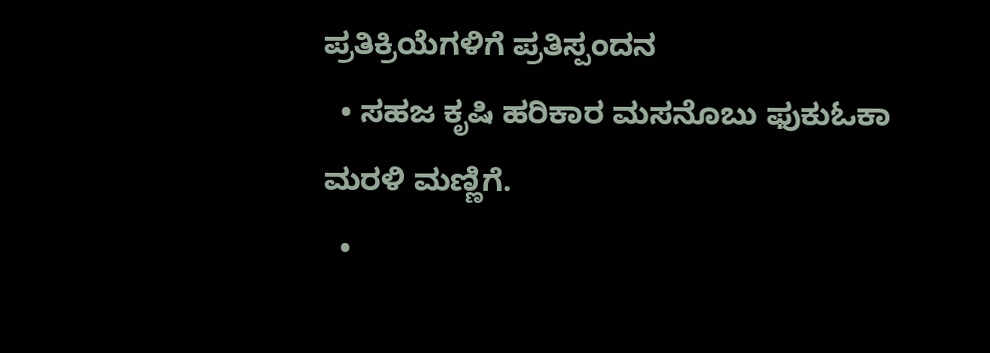ಪ್ರತಿಕ್ರಿಯೆಗಳಿಗೆ ಪ್ರತಿಸ್ಪಂದನ
  • ಸಹಜ ಕೃಷಿ ಹರಿಕಾರ ಮಸನೊಬು ಫುಕುಓಕಾ ಮರಳಿ ಮಣ್ಣಿಗೆ.
  •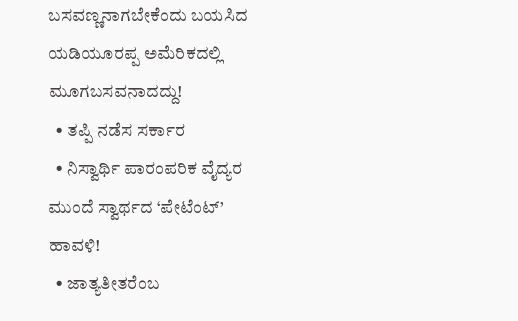ಬಸವಣ್ಣನಾಗಬೇಕೆಂದು ಬಯಸಿದ ಯಡಿಯೂರಪ್ಪ ಅಮೆರಿಕದಲ್ಲಿ ಮೂಗಬಸವನಾದದ್ದು!
  • ತಪ್ಪಿ ನಡೆಸ ಸರ್ಕಾರ
  • ನಿಸ್ವಾರ್ಥಿ ಪಾರಂಪರಿಕ ವೈದ್ಯರ ಮುಂದೆ ಸ್ವಾರ್ಥದ ‘ಪೇಟೆಂಟ್’ ಹಾವಳಿ!
  • ಜಾತ್ಯತೀತರೆಂಬ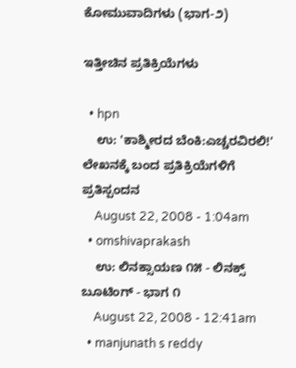ಕೋಮುವಾದಿಗಳು (ಭಾಗ-೨)

ಇತ್ತೀಚಿನ ಪ್ರತಿಕ್ರಿಯೆಗಳು

  • hpn
    ಉ: 'ಕಾಶ್ಮೀರದ ಬೆಂಕಿ:ಎಚ್ಚರವಿರಲಿ!' ಲೇಖನಕ್ಕೆ ಬಂದ ಪ್ರತಿಕ್ರಿಯೆಗಳಿಗೆ ಪ್ರತಿಸ್ಪಂದನ
    August 22, 2008 - 1:04am
  • omshivaprakash
    ಉ: ಲಿನಕ್ಸಾಯಣ ೧೫ - ಲಿನಕ್ಸ್ ಬೂಟಿಂಗ್ - ಭಾಗ ೧
    August 22, 2008 - 12:41am
  • manjunath s reddy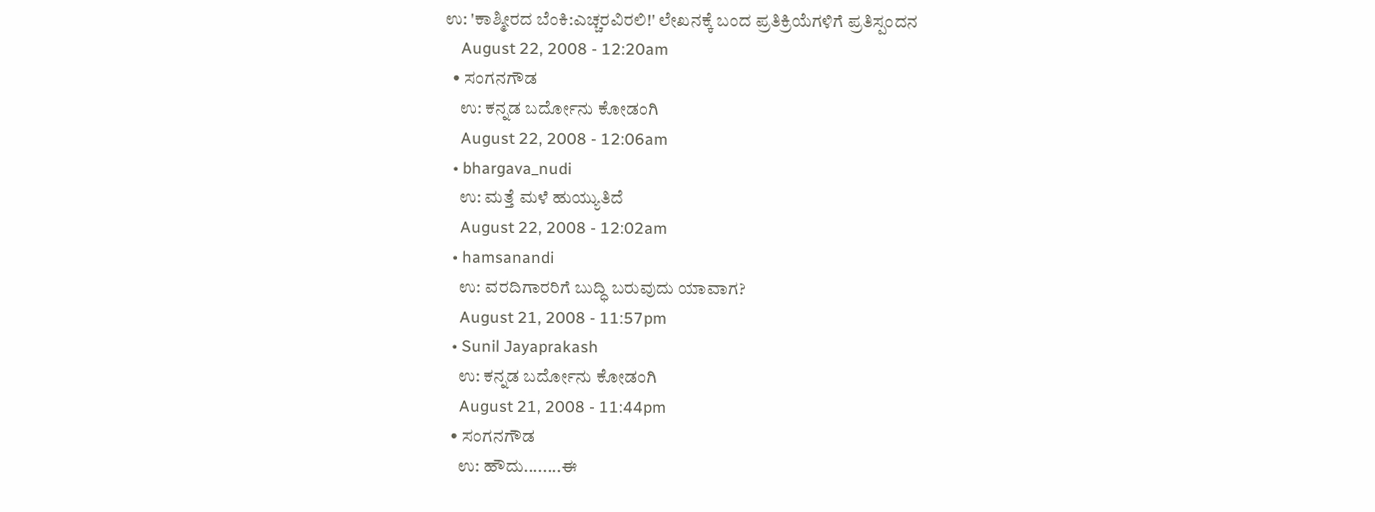ಉ: 'ಕಾಶ್ಮೀರದ ಬೆಂಕಿ:ಎಚ್ಚರವಿರಲಿ!' ಲೇಖನಕ್ಕೆ ಬಂದ ಪ್ರತಿಕ್ರಿಯೆಗಳಿಗೆ ಪ್ರತಿಸ್ಪಂದನ
    August 22, 2008 - 12:20am
  • ಸಂಗನಗೌಡ
    ಉ: ಕನ್ನಡ ಬರ್ದೋನು ಕೋಡಂಗಿ
    August 22, 2008 - 12:06am
  • bhargava_nudi
    ಉ: ಮತ್ತೆ ಮಳೆ ಹುಯ್ಯುತಿದೆ
    August 22, 2008 - 12:02am
  • hamsanandi
    ಉ: ವರದಿಗಾರರಿಗೆ ಬುದ್ಧಿ ಬರುವುದು ಯಾವಾಗ?
    August 21, 2008 - 11:57pm
  • Sunil Jayaprakash
    ಉ: ಕನ್ನಡ ಬರ್ದೋನು ಕೋಡಂಗಿ
    August 21, 2008 - 11:44pm
  • ಸಂಗನಗೌಡ
    ಉ: ಹೌದು........ಈ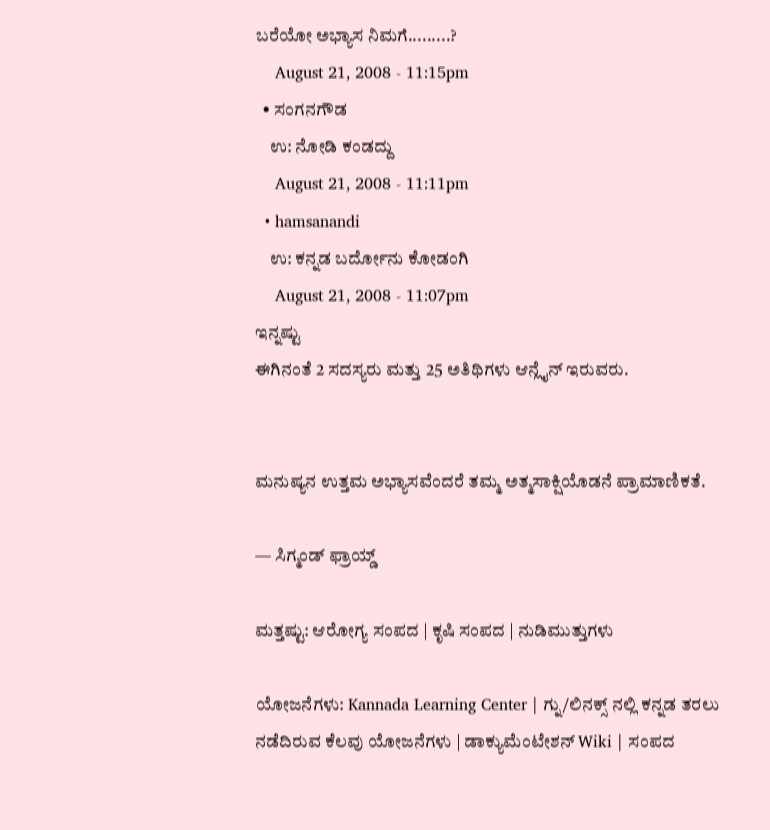ಬರೆಯೋ ಅಭ್ಯಾಸ ನಿಮಗೆ.........?
    August 21, 2008 - 11:15pm
  • ಸಂಗನಗೌಡ
    ಉ: ನೋಡಿ ಕಂಡದ್ದು
    August 21, 2008 - 11:11pm
  • hamsanandi
    ಉ: ಕನ್ನಡ ಬರ್ದೋನು ಕೋಡಂಗಿ
    August 21, 2008 - 11:07pm
ಇನ್ನಷ್ಟು
ಈಗಿನಂತೆ 2 ಸದಸ್ಯರು ಮತ್ತು 25 ಅತಿಥಿಗಳು ಆನ್ಲೈನ್ ಇರುವರು.


ಮನುಷ್ಯನ ಉತ್ತಮ ಅಭ್ಯಾಸವೆಂದರೆ ತಮ್ಮ ಅತ್ಮಸಾಕ್ಷಿಯೊಡನೆ ಪ್ರಾಮಾಣಿಕತೆ.

— ಸಿಗ್ಮಂಡ್ ಫ್ರಾಯ್ಡ್

ಮತ್ತಷ್ಟು: ಆರೋಗ್ಯ ಸಂಪದ | ಕೃಷಿ ಸಂಪದ | ನುಡಿಮುತ್ತುಗಳು

ಯೋಜನೆಗಳು: Kannada Learning Center | ಗ್ನು/ಲಿನಕ್ಸ್ ನಲ್ಲಿ ಕನ್ನಡ ತರಲು ನಡೆದಿರುವ ಕೆಲವು ಯೋಜನೆಗಳು | ಡಾಕ್ಯುಮೆಂಟೇಶನ್ Wiki | ಸಂಪದ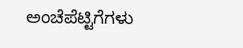ಅಂಚೆಪೆಟ್ಟಿಗೆಗಳು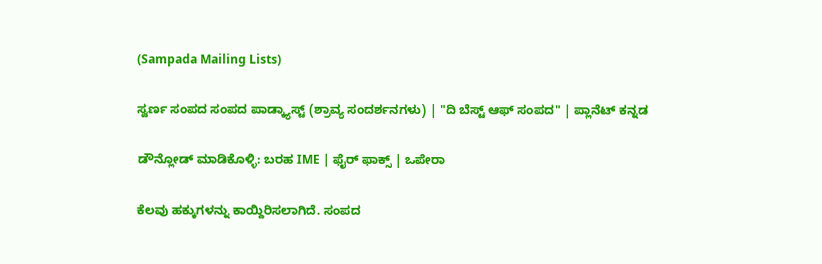(Sampada Mailing Lists)

ಸ್ವರ್ಣ ಸಂಪದ ಸಂಪದ ಪಾಡ್ಕ್ಯಾಸ್ಟ್ (ಶ್ರಾವ್ಯ ಸಂದರ್ಶನಗಳು) | "ದಿ ಬೆಸ್ಟ್ ಆಫ್ ಸಂಪದ" | ಪ್ಲಾನೆಟ್ ಕನ್ನಡ

ಡೌನ್ಲೋಡ್ ಮಾಡಿಕೊಳ್ಳಿ: ಬರಹ IME | ಫೈರ್ ಫಾಕ್ಸ್ | ಒಪೇರಾ

ಕೆಲವು ಹಕ್ಕುಗಳನ್ನು ಕಾಯ್ದಿರಿಸಲಾಗಿದೆ. ಸಂಪದ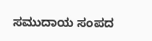ಸಮುದಾಯ ಸಂಪದ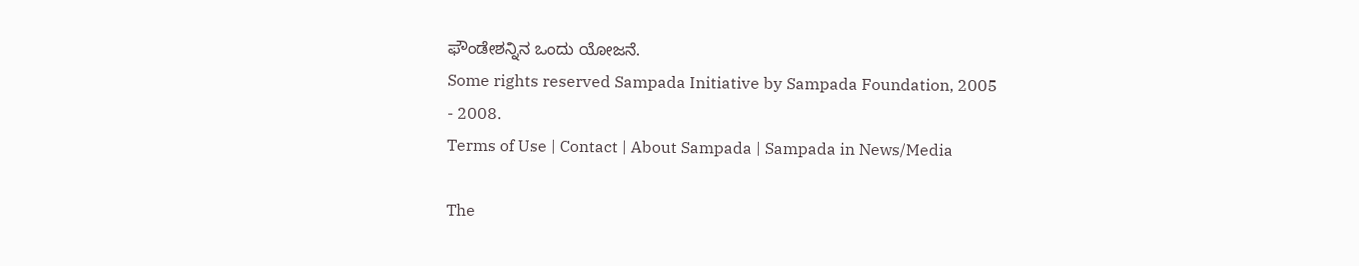ಫೌಂಡೇಶನ್ನಿನ ಒಂದು ಯೋಜನೆ.
Some rights reserved Sampada Initiative by Sampada Foundation, 2005 - 2008.
Terms of Use | Contact | About Sampada | Sampada in News/Media

The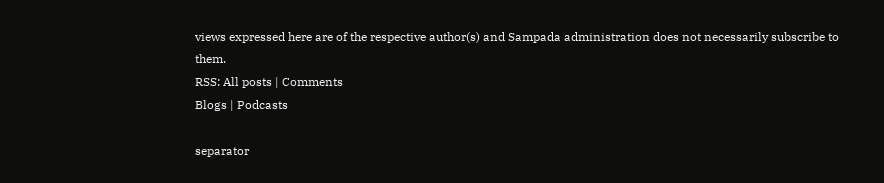views expressed here are of the respective author(s) and Sampada administration does not necessarily subscribe to them.
RSS: All posts | Comments
Blogs | Podcasts

separator